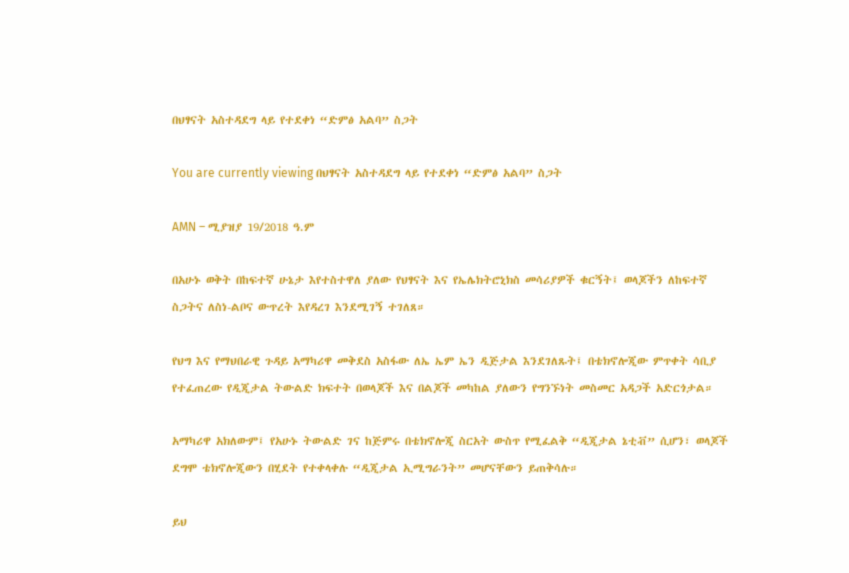በህፃናት አስተዳደግ ላይ የተደቀነ “ድምፅ አልባ” ስጋት

You are currently viewing በህፃናት አስተዳደግ ላይ የተደቀነ “ድምፅ አልባ” ስጋት

AMN – ሚያዝያ 19/2018 ዓ.ም

በአሁኑ ወቅት በከፍተኛ ሁኔታ እየተስተዋለ ያለው የህፃናት እና የኤሌክትሮኒክስ መሳሪያዎች ቁርኝት፤ ወላጆችን ለከፍተኛ ስጋትና ለስነ-ልቦና ውጥረት እየዳረገ እንደሚገኝ ተገለጸ።

የህግ እና የማህበራዊ ጉዳይ አማካሪዋ መቅደስ አስፋው ለኤ ኤም ኤን ዲጅታል እንደገለጹት፤ በቴክኖሎጂው ምጥቀት ሳቢያ የተፈጠረው የዲጂታል ትውልድ ክፍተት በወላጆች እና በልጆች መካከል ያለውን የግንኙነት መስመር አዳጋች አድርጎታል።

አማካሪዋ አክለውም፤ የአሁኑ ትውልድ ገና ከጅምሩ በቴክኖሎጂ ስርአት ውስጥ የሚፈልቅ “ዲጂታል ኔቲቭ” ሲሆን፣ ወላጆች ደግሞ ቴክኖሎጂውን በሂደት የተቀላቀሉ “ዲጂታል ኢሚግራንት” መሆናቸውን ይጠቅሳሉ።

ይህ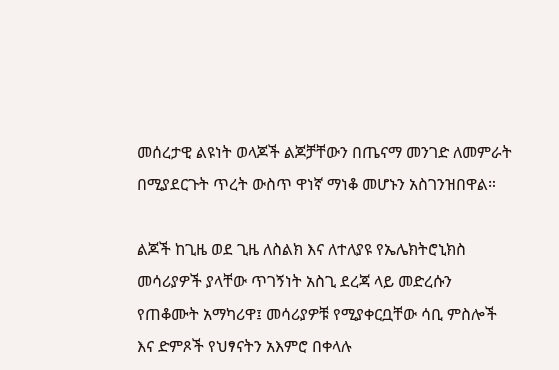መሰረታዊ ልዩነት ወላጆች ልጆቻቸውን በጤናማ መንገድ ለመምራት በሚያደርጉት ጥረት ውስጥ ዋነኛ ማነቆ መሆኑን አስገንዝበዋል።

ልጆች ከጊዜ ወደ ጊዜ ለስልክ እና ለተለያዩ የኤሌክትሮኒክስ መሳሪያዎች ያላቸው ጥገኝነት አስጊ ደረጃ ላይ መድረሱን የጠቆሙት አማካሪዋ፤ መሳሪያዎቹ የሚያቀርቧቸው ሳቢ ምስሎች እና ድምጾች የህፃናትን አእምሮ በቀላሉ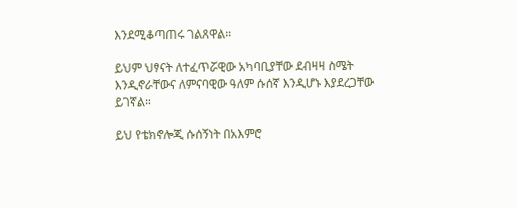እንደሚቆጣጠሩ ገልጸዋል።

ይህም ህፃናት ለተፈጥሯዊው አካባቢያቸው ደብዛዛ ስሜት እንዲኖራቸውና ለምናባዊው ዓለም ሱሰኛ እንዲሆኑ እያደረጋቸው ይገኛል።

ይህ የቴክኖሎጂ ሱሰኝነት በአእምሮ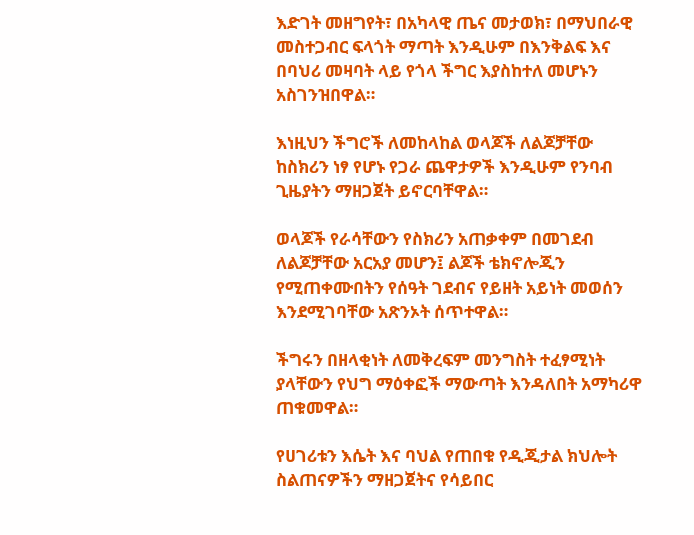እድገት መዘግየት፣ በአካላዊ ጤና መታወክ፣ በማህበራዊ መስተጋብር ፍላጎት ማጣት እንዲሁም በእንቅልፍ እና በባህሪ መዛባት ላይ የጎላ ችግር እያስከተለ መሆኑን አስገንዝበዋል።

እነዚህን ችግሮች ለመከላከል ወላጆች ለልጆቻቸው ከስክሪን ነፃ የሆኑ የጋራ ጨዋታዎች እንዲሁም የንባብ ጊዜያትን ማዘጋጀት ይኖርባቸዋል።

ወላጆች የራሳቸውን የስክሪን አጠቃቀም በመገደብ ለልጆቻቸው አርአያ መሆን፤ ልጆች ቴክኖሎጂን የሚጠቀሙበትን የሰዓት ገደብና የይዘት አይነት መወሰን እንደሚገባቸው አጽንኦት ሰጥተዋል።

ችግሩን በዘላቂነት ለመቅረፍም መንግስት ተፈፃሚነት ያላቸውን የህግ ማዕቀፎች ማውጣት እንዳለበት አማካሪዋ ጠቁመዋል።

የሀገሪቱን እሴት እና ባህል የጠበቁ የዲጂታል ክህሎት ስልጠናዎችን ማዘጋጀትና የሳይበር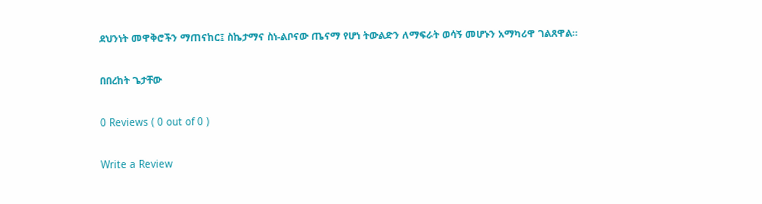ደህንነት መዋቅሮችን ማጠናከር፤ ስኬታማና ስነ-ልቦናው ጤናማ የሆነ ትውልድን ለማፍራት ወሳኝ መሆኑን አማካሪዋ ገልጸዋል።

በበረከት ጌታቸው

0 Reviews ( 0 out of 0 )

Write a Review